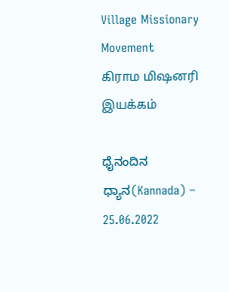Village Missionary Movement         கிராம மிஷனரி இயக்கம்

ಧೈನಂದಿನ ಧ್ಯಾನ(Kannada) – 25.06.2022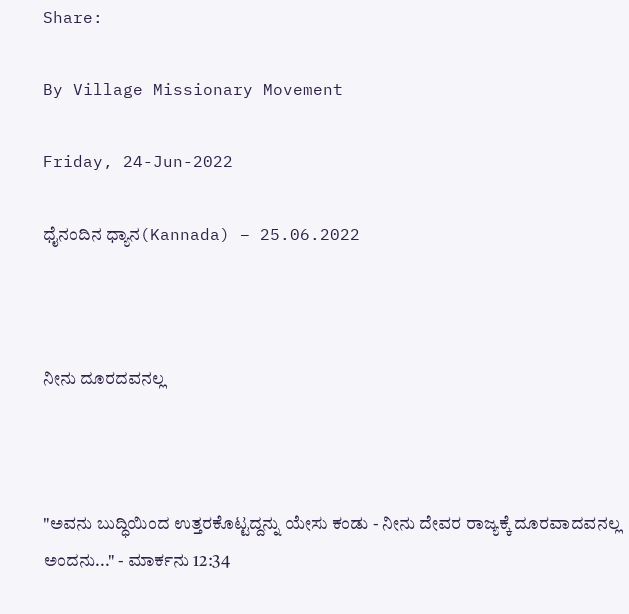Share:

By Village Missionary Movement

Friday, 24-Jun-2022

ಧೈನಂದಿನ ಧ್ಯಾನ(Kannada) – 25.06.2022



ನೀನು ದೂರದವನಲ್ಲ



"ಅವನು ಬುದ್ಧಿಯಿಂದ ಉತ್ತರಕೊಟ್ಟದ್ದನ್ನು ಯೇಸು ಕಂಡು - ನೀನು ದೇವರ ರಾಜ್ಯಕ್ಕೆ ದೂರವಾದವನಲ್ಲ ಅಂದನು..." - ಮಾರ್ಕನು 12:34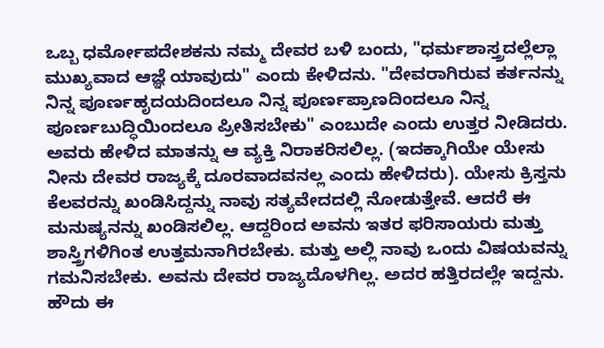ಒಬ್ಬ ಧರ್ಮೋಪದೇಶಕನು ನಮ್ಮ ದೇವರ ಬಳಿ ಬಂದು, "ಧರ್ಮಶಾಸ್ತ್ರದಲ್ಲೆಲ್ಲಾ ಮುಖ್ಯವಾದ ಆಜ್ಞೆ ಯಾವುದು" ಎಂದು ಕೇಳಿದನು. "ದೇವರಾಗಿರುವ ಕರ್ತನನ್ನು ನಿನ್ನ ಪೂರ್ಣಹೃದಯದಿಂದಲೂ ನಿನ್ನ ಪೂರ್ಣಪ್ರಾಣದಿಂದಲೂ ನಿನ್ನ ಪೂರ್ಣಬುದ್ಧಿಯಿಂದಲೂ ಪ್ರೀತಿಸಬೇಕು" ಎಂಬುದೇ ಎಂದು ಉತ್ತರ ನೀಡಿದರು. ಅವರು ಹೇಳಿದ ಮಾತನ್ನು ಆ ವ್ಯಕ್ತಿ ನಿರಾಕರಿಸಲಿಲ್ಲ. (ಇದಕ್ಕಾಗಿಯೇ ಯೇಸು ನೀನು ದೇವರ ರಾಜ್ಯಕ್ಕೆ ದೂರವಾದವನಲ್ಲ ಎಂದು ಹೇಳಿದರು). ಯೇಸು ಕ್ರಿಸ್ತನು ಕೆಲವರನ್ನು ಖಂಡಿಸಿದ್ದನ್ನು ನಾವು ಸತ್ಯವೇದದಲ್ಲಿ ನೋಡುತ್ತೇವೆ. ಆದರೆ ಈ ಮನುಷ್ಯನನ್ನು ಖಂಡಿಸಲಿಲ್ಲ. ಆದ್ದರಿಂದ ಅವನು ಇತರ ಫರಿಸಾಯರು ಮತ್ತು ಶಾಸ್ತ್ರಿಗಳಿಗಿಂತ ಉತ್ತಮನಾಗಿರಬೇಕು. ಮತ್ತು ಅಲ್ಲಿ ನಾವು ಒಂದು ವಿಷಯವನ್ನು ಗಮನಿಸಬೇಕು. ಅವನು ದೇವರ ರಾಜ್ಯದೊಳಗಿಲ್ಲ. ಅದರ ಹತ್ತಿರದಲ್ಲೇ ಇದ್ದನು. ಹೌದು ಈ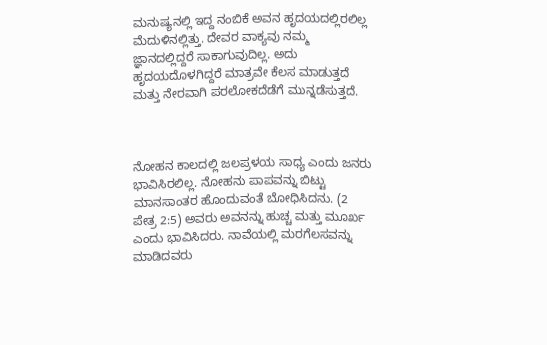ಮನುಷ್ಯನಲ್ಲಿ ಇದ್ದ ನಂಬಿಕೆ ಅವನ ಹೃದಯದಲ್ಲಿರಲಿಲ್ಲ ಮೆದುಳಿನಲ್ಲಿತ್ತು. ದೇವರ ವಾಕ್ಯವು ನಮ್ಮ ಜ್ಞಾನದಲ್ಲಿದ್ದರೆ ಸಾಕಾಗುವುದಿಲ್ಲ. ಅದು ಹೃದಯದೊಳಗಿದ್ದರೆ ಮಾತ್ರವೇ ಕೆಲಸ ಮಾಡುತ್ತದೆ ಮತ್ತು ನೇರವಾಗಿ ಪರಲೋಕದೆಡೆಗೆ ಮುನ್ನಡೆಸುತ್ತದೆ.



ನೋಹನ ಕಾಲದಲ್ಲಿ ಜಲಪ್ರಳಯ ಸಾಧ್ಯ ಎಂದು ಜನರು ಭಾವಿಸಿರಲಿಲ್ಲ. ನೋಹನು ಪಾಪವನ್ನು ಬಿಟ್ಟು ಮಾನಸಾಂತರ ಹೊಂದುವಂತೆ ಬೋಧಿಸಿದನು. (2 ಪೇತ್ರ 2:5) ಅವರು ಅವನನ್ನು ಹುಚ್ಚ ಮತ್ತು ಮೂರ್ಖ ಎಂದು ಭಾವಿಸಿದರು. ನಾವೆಯಲ್ಲಿ ಮರಗೆಲಸವನ್ನು ಮಾಡಿದವರು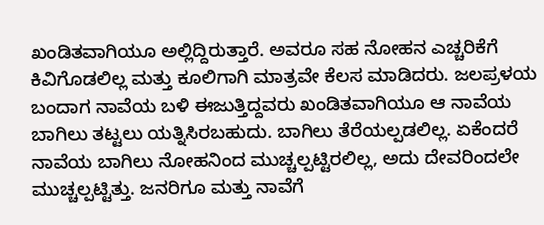ಖಂಡಿತವಾಗಿಯೂ ಅಲ್ಲಿದ್ದಿರುತ್ತಾರೆ. ಅವರೂ ಸಹ ನೋಹನ ಎಚ್ಚರಿಕೆಗೆ ಕಿವಿಗೊಡಲಿಲ್ಲ ಮತ್ತು ಕೂಲಿಗಾಗಿ ಮಾತ್ರವೇ ಕೆಲಸ ಮಾಡಿದರು. ಜಲಪ್ರಳಯ ಬಂದಾಗ ನಾವೆಯ ಬಳಿ ಈಜುತ್ತಿದ್ದವರು ಖಂಡಿತವಾಗಿಯೂ ಆ ನಾವೆಯ ಬಾಗಿಲು ತಟ್ಟಲು ಯತ್ನಿಸಿರಬಹುದು. ಬಾಗಿಲು ತೆರೆಯಲ್ಪಡಲಿಲ್ಲ. ಏಕೆಂದರೆ ನಾವೆಯ ಬಾಗಿಲು ನೋಹನಿಂದ ಮುಚ್ಚಲ್ಪಟ್ಟಿರಲಿಲ್ಲ, ಅದು ದೇವರಿಂದಲೇ ಮುಚ್ಚಲ್ಪಟ್ಟಿತ್ತು. ಜನರಿಗೂ ಮತ್ತು ನಾವೆಗೆ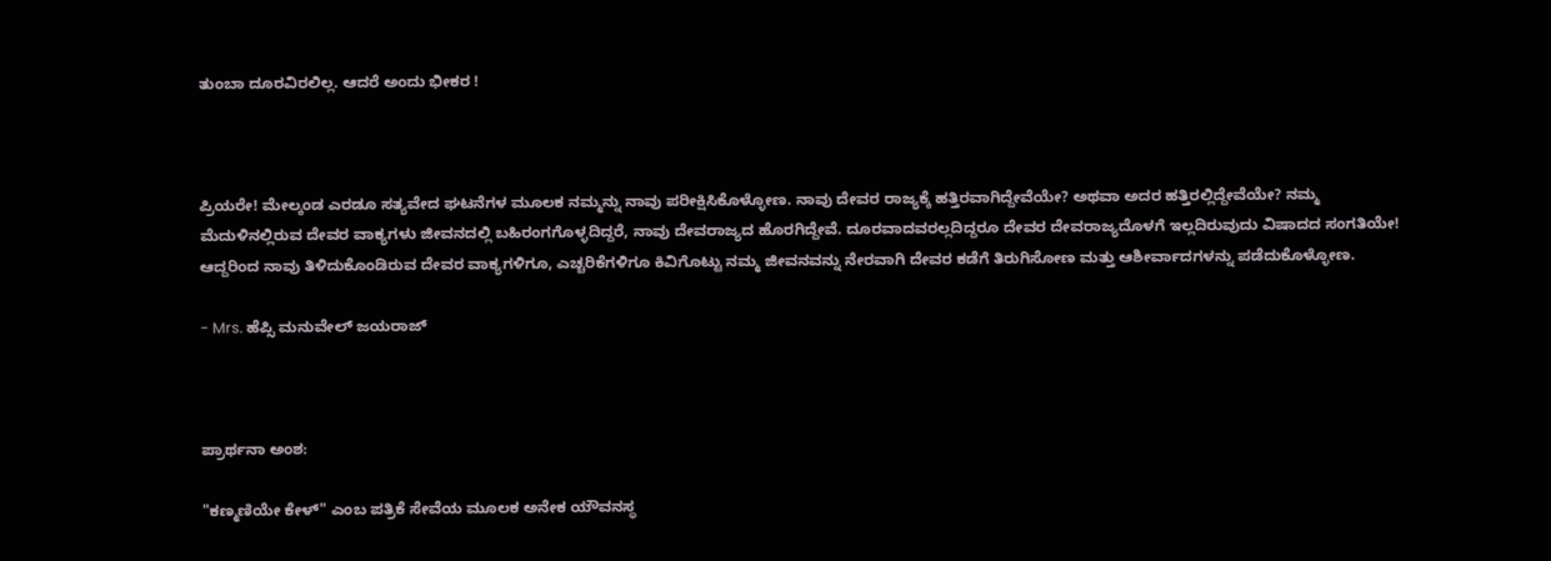ತುಂಬಾ ದೂರವಿರಲಿಲ್ಲ. ಆದರೆ ಅಂದು ಭೀಕರ !



ಪ್ರಿಯರೇ! ಮೇಲ್ಕಂಡ ಎರಡೂ ಸತ್ಯವೇದ ಘಟನೆಗಳ ಮೂಲಕ ನಮ್ಮನ್ನು ನಾವು ಪರೀಕ್ಷಿಸಿಕೊಳ್ಳೋಣ. ನಾವು ದೇವರ ರಾಜ್ಯಕ್ಕೆ ಹತ್ತಿರವಾಗಿದ್ದೇವೆಯೇ? ಅಥವಾ ಅದರ ಹತ್ತಿರಲ್ಲಿದ್ದೇವೆಯೇ? ನಮ್ಮ ಮೆದುಳಿನಲ್ಲಿರುವ ದೇವರ ವಾಕ್ಯಗಳು ಜೀವನದಲ್ಲಿ ಬಹಿರಂಗಗೊಳ್ಳದಿದ್ದರೆ, ನಾವು ದೇವರಾಜ್ಯದ ಹೊರಗಿದ್ದೇವೆ. ದೂರವಾದವರಲ್ಲದಿದ್ದರೂ ದೇವರ ದೇವರಾಜ್ಯದೊಳಗೆ ಇಲ್ಲದಿರುವುದು ವಿಷಾದದ ಸಂಗತಿಯೇ! ಆದ್ದರಿಂದ ನಾವು ತಿಳಿದುಕೊಂಡಿರುವ ದೇವರ ವಾಕ್ಯಗಳಿಗೂ, ಎಚ್ಚರಿಕೆಗಳಿಗೂ ಕಿವಿಗೊಟ್ಟು ನಮ್ಮ ಜೀವನವನ್ನು ನೇರವಾಗಿ ದೇವರ ಕಡೆಗೆ ತಿರುಗಿಸೋಣ ಮತ್ತು ಆಶೀರ್ವಾದಗಳನ್ನು ಪಡೆದುಕೊಳ್ಳೋಣ.

- Mrs. ಹೆಪ್ಸಿ ಮನುವೇಲ್ ಜಯರಾಜ್



ಪ್ರಾರ್ಥನಾ ಅಂಶ:

"ಕಣ್ಮಣಿಯೇ ಕೇಳ್" ಎಂಬ ಪತ್ರಿಕೆ ಸೇವೆಯ ಮೂಲಕ ಅನೇಕ ಯೌವನಸ್ಥ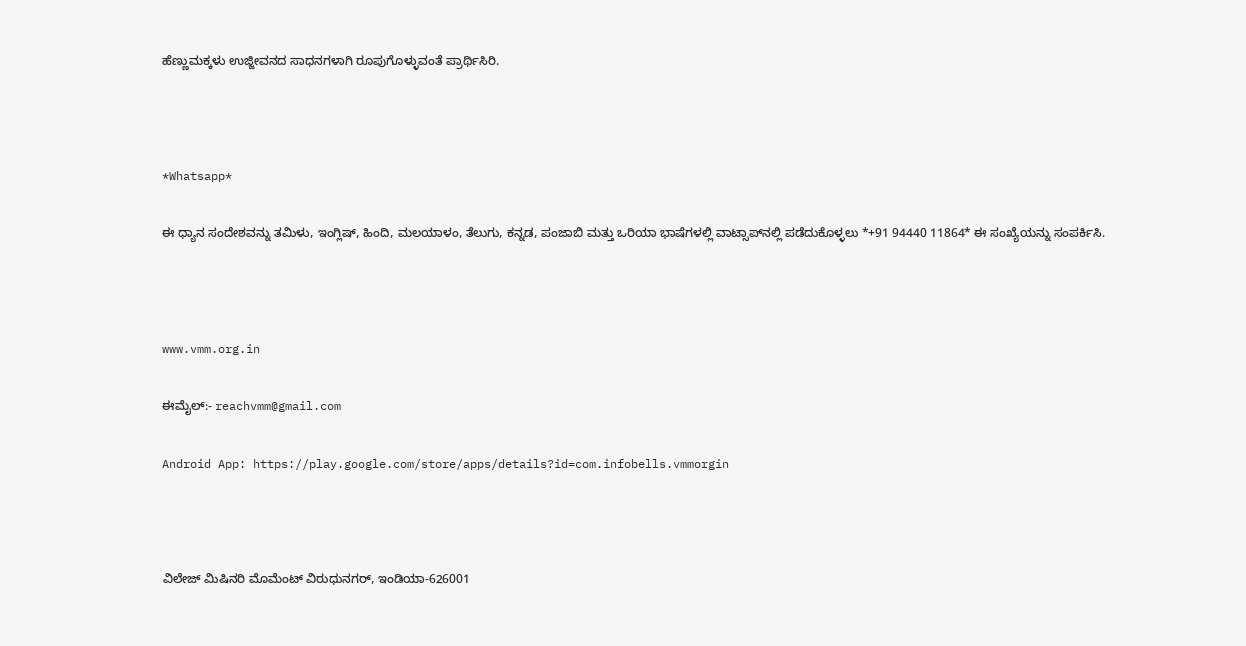ಹೆಣ್ಣುಮಕ್ಕಳು ಉಜ್ಜೀವನದ ಸಾಧನಗಳಾಗಿ ರೂಪುಗೊಳ್ಳುವಂತೆ ಪ್ರಾರ್ಥಿಸಿರಿ.



*Whatsapp*

ಈ ಧ್ಯಾನ ಸಂದೇಶವನ್ನು ತಮಿಳು, ಇಂಗ್ಲಿಷ್, ಹಿಂದಿ, ಮಲಯಾಳಂ, ತೆಲುಗು, ಕನ್ನಡ, ಪಂಜಾಬಿ ಮತ್ತು ಒರಿಯಾ ಭಾಷೆಗಳಲ್ಲಿ ವಾಟ್ಸಾಪ್‌ನಲ್ಲಿ ಪಡೆದುಕೊಳ್ಳಲು *+91 94440 11864* ಈ ಸಂಖ್ಯೆಯನ್ನು ಸಂಪರ್ಕಿಸಿ.



www.vmm.org.in

ಈಮೈಲ್:- reachvmm@gmail.com

Android App: https://play.google.com/store/apps/details?id=com.infobells.vmmorgin



ವಿಲೇಜ್ ಮಿಷಿನರಿ ಮೊಮೆಂಟ್ ವಿರುಧುನಗರ್, ಇಂಡಿಯಾ-626001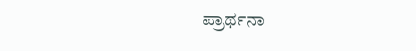ಪ್ರಾರ್ಥನಾ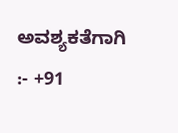ಅವಶ್ಯಕತೆಗಾಗಿ :- +91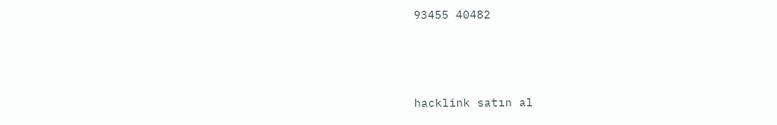93455 40482



hacklink satın al